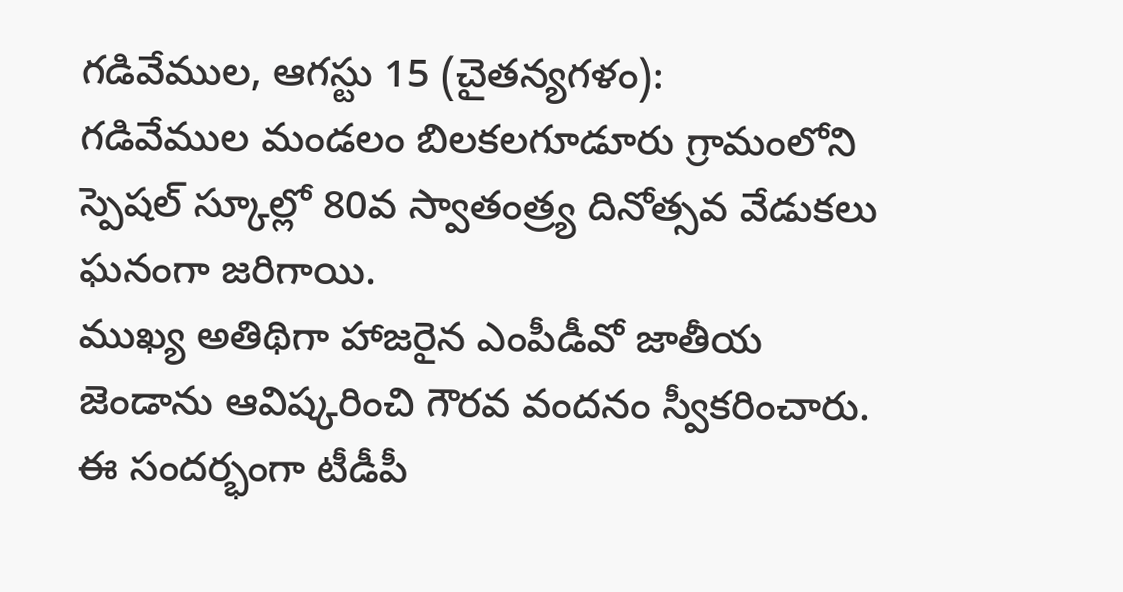గడివేముల, ఆగస్టు 15 (చైతన్యగళం):
గడివేముల మండలం బిలకలగూడూరు గ్రామంలోని స్పెషల్ స్కూల్లో 80వ స్వాతంత్ర్య దినోత్సవ వేడుకలు ఘనంగా జరిగాయి.
ముఖ్య అతిథిగా హాజరైన ఎంపీడీవో జాతీయ జెండాను ఆవిష్కరించి గౌరవ వందనం స్వీకరించారు. ఈ సందర్భంగా టీడీపీ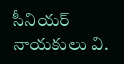సీనియర్ నాయకులు వి.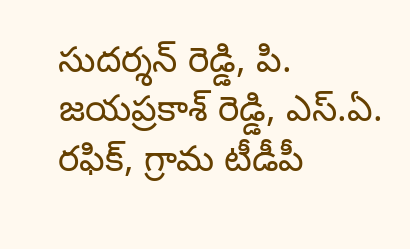సుదర్శన్ రెడ్డి, పి. జయప్రకాశ్ రెడ్డి, ఎస్.ఏ. రఫిక్, గ్రామ టీడీపీ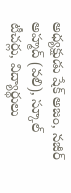అధ్యక్షుడు షేక్ అజం, నజీర్ అహ్మద్ (వలి), స్కూల్ టీచర్లు, విద్యార్థులు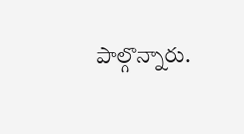పాల్గొన్నారు.